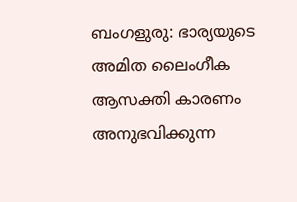ബംഗളുരു: ഭാര്യയുടെ അമിത ലൈംഗീക ആസക്തി കാരണം അനുഭവിക്കുന്ന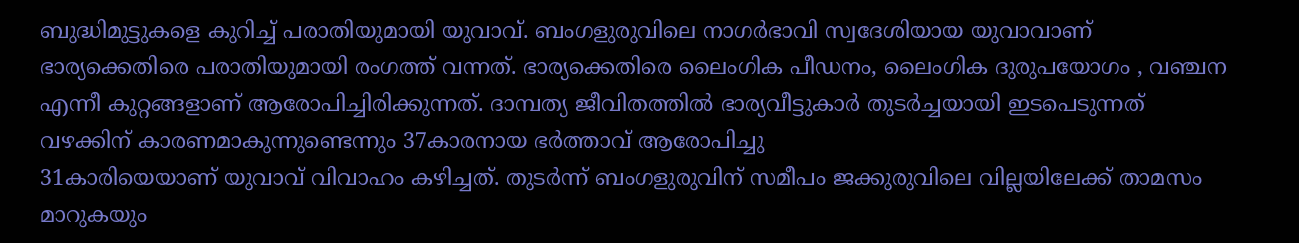ബുദ്ധിമുട്ടുകളെ കുറിച്ച് പരാതിയുമായി യുവാവ്. ബംഗളുരുവിലെ നാഗർഭാവി സ്വദേശിയായ യുവാവാണ് ഭാര്യക്കെതിരെ പരാതിയുമായി രംഗത്ത് വന്നത്. ഭാര്യക്കെതിരെ ലൈംഗിക പീഡനം, ലൈംഗിക ദുരുപയോഗം , വഞ്ചന എന്നീ കുറ്റങ്ങളാണ് ആരോപിച്ചിരിക്കുന്നത്. ദാമ്പത്യ ജീവിതത്തിൽ ഭാര്യവീട്ടുകാർ തുടർച്ചയായി ഇടപെടുന്നത് വഴക്കിന് കാരണമാകുന്നുണ്ടെന്നും 37കാരനായ ഭർത്താവ് ആരോപിച്ചു
31കാരിയെയാണ് യുവാവ് വിവാഹം കഴിച്ചത്. തുടർന്ന് ബംഗളുരുവിന് സമീപം ജക്കുരുവിലെ വില്ലയിലേക്ക് താമസം മാറുകയും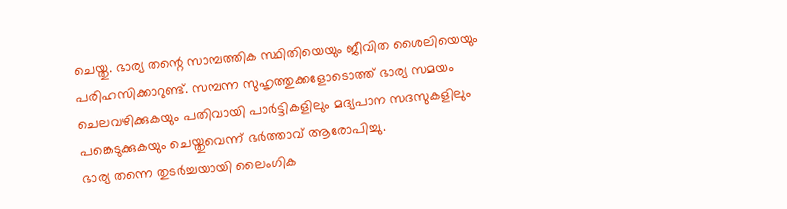ചെയ്തു. ഭാര്യ തന്റെ സാമ്പത്തിക സ്ഥിതിയെയും ജീവിത ശൈലിയെയും പരിഹസിക്കാറുണ്ട്. സമ്പന്ന സുഹൃത്തുക്കളോടൊത്ത് ഭാര്യ സമയം ചെലവഴിക്കുകയും പതിവായി പാർട്ടികളിലും മദ്യപാന സദസുകളിലും പങ്കെടുക്കുകയും ചെയ്തുവെന്ന് ഭർത്താവ് ആരോപിച്ചു.
ഭാര്യ തന്നെ തുടർച്ചയായി ലൈംഗിക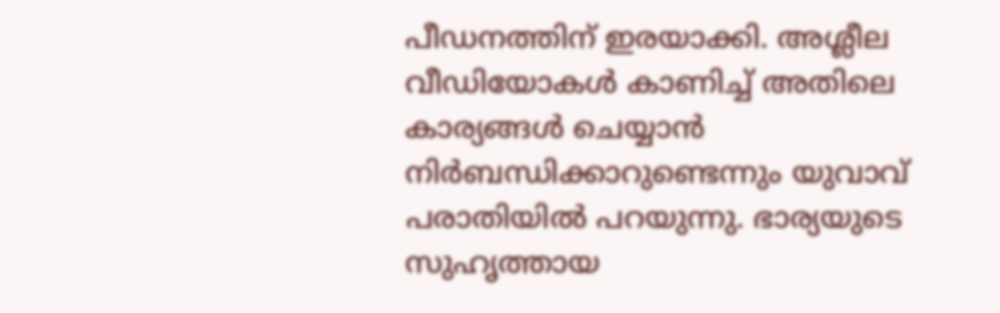പീഡനത്തിന് ഇരയാക്കി. അശ്ലീല വീഡിയോകൾ കാണിച്ച് അതിലെ കാര്യങ്ങൾ ചെയ്യാൻ നിർബന്ധിക്കാറുണ്ടെന്നും യുവാവ് പരാതിയിൽ പറയുന്നു. ഭാര്യയുടെ സുഹൃത്തായ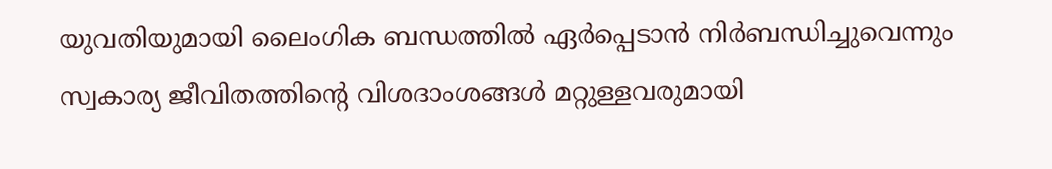യുവതിയുമായി ലൈംഗിക ബന്ധത്തിൽ ഏർപ്പെടാൻ നിർബന്ധിച്ചുവെന്നും സ്വകാര്യ ജീവിതത്തിന്റെ വിശദാംശങ്ങൾ മറ്റുള്ളവരുമായി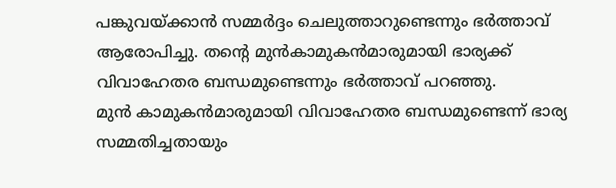പങ്കുവയ്ക്കാൻ സമ്മർദ്ദം ചെലുത്താറുണ്ടെന്നും ഭർത്താവ് ആരോപിച്ചു. തന്റെ മുൻകാമുകൻമാരുമായി ഭാര്യക്ക് വിവാഹേതര ബന്ധമുണ്ടെന്നും ഭർത്താവ് പറഞ്ഞു.
മുൻ കാമുകൻമാരുമായി വിവാഹേതര ബന്ധമുണ്ടെന്ന് ഭാര്യ സമ്മതിച്ചതായും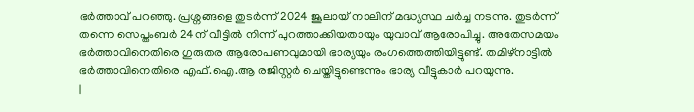ഭർത്താവ് പറഞ്ഞു. പ്രശ്നങ്ങളെ തുടർന്ന് 2024 ജൂലായ് നാലിന് മദ്ധ്യസ്ഥ ചർച്ച നടന്നു. തുടർന്ന് തന്നെ സെപ്തംബർ 24ന് വീട്ടിൽ നിന്ന് പുറത്താക്കിയതായും യുവാവ് ആരോപിച്ചു. അതേസമയം ഭർത്താവിനെതിരെ ഗുരുതര ആരോപണവുമായി ഭാര്യയും രംഗത്തെത്തിയിട്ടുണ്ട്. തമിഴ്നാട്ടിൽ ഭർത്താവിനെതിരെ എഫ്.ഐ.ആ രജിസ്റ്റർ ചെയ്തിട്ടുണ്ടെന്നും ഭാര്യ വീട്ടുകാർ പറയുന്നു.
|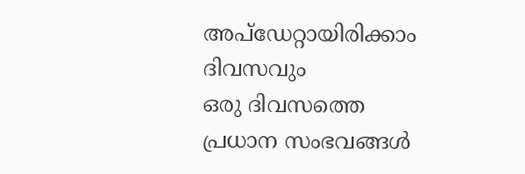അപ്ഡേറ്റായിരിക്കാം ദിവസവും
ഒരു ദിവസത്തെ പ്രധാന സംഭവങ്ങൾ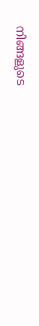നിങ്ങളുടെ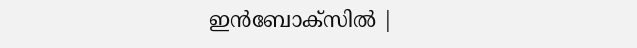ഇൻബോക്സിൽ |